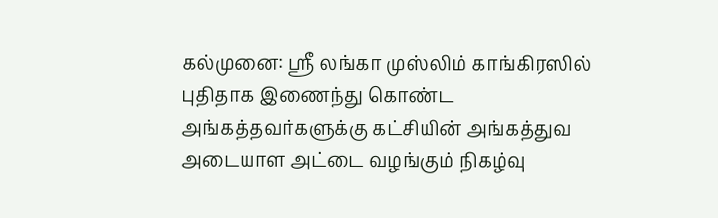கல்முனை: ஸ்ரீ லங்கா முஸ்லிம் காங்கிரஸில் புதிதாக இணைந்து கொண்ட அங்கத்தவர்களுக்கு கட்சியின் அங்கத்துவ அடையாள அட்டை வழங்கும் நிகழ்வு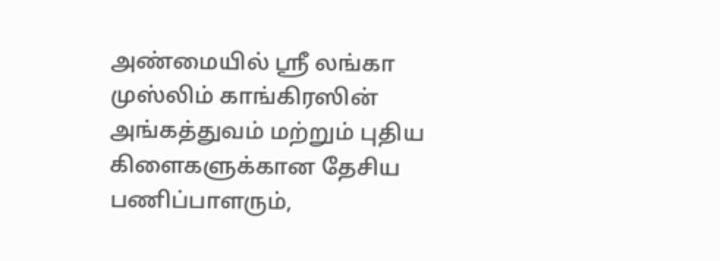அண்மையில் ஸ்ரீ லங்கா முஸ்லிம் காங்கிரஸின் அங்கத்துவம் மற்றும் புதிய கிளைகளுக்கான தேசிய பணிப்பாளரும்,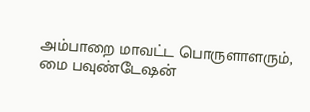அம்பாறை மாவட்ட பொருளாளரும், மை பவுண்டேஷன்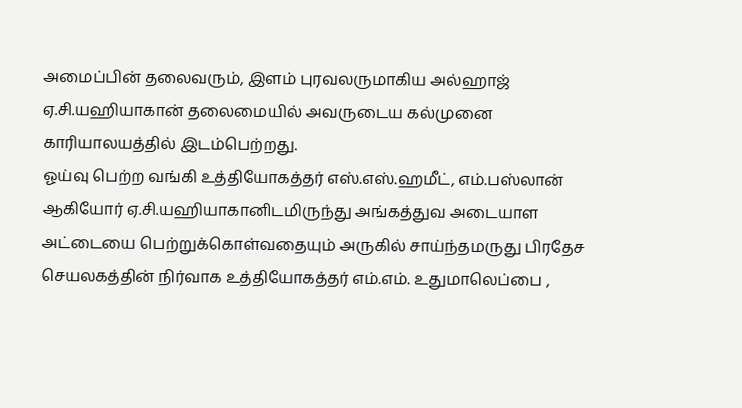அமைப்பின் தலைவரும், இளம் புரவலருமாகிய அல்ஹாஜ் ஏ.சி.யஹியாகான் தலைமையில் அவருடைய கல்முனை காரியாலயத்தில் இடம்பெற்றது.
ஓய்வு பெற்ற வங்கி உத்தியோகத்தர் எஸ்.எஸ்.ஹமீட், எம்.பஸ்லான் ஆகியோர் ஏ.சி.யஹியாகானிடமிருந்து அங்கத்துவ அடையாள அட்டையை பெற்றுக்கொள்வதையும் அருகில் சாய்ந்தமருது பிரதேச செயலகத்தின் நிர்வாக உத்தியோகத்தர் எம்.எம். உதுமாலெப்பை ,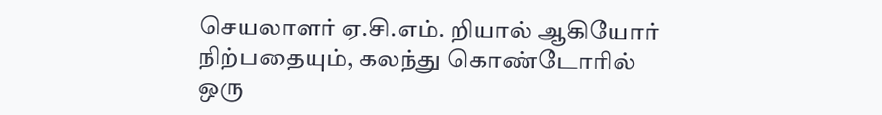செயலாளர் ஏ.சி.எம். றியால் ஆகியோர் நிற்பதையும், கலந்து கொண்டோரில் ஒரு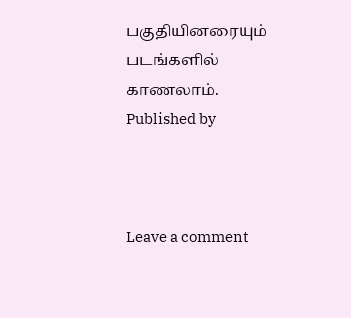பகுதியினரையும் படங்களில் காணலாம்.
Published by



Leave a comment